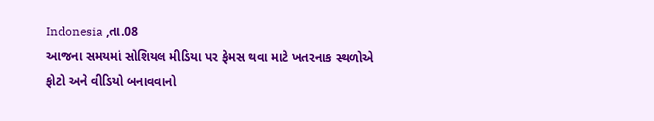Indonesia ,તા.08
આજના સમયમાં સોશિયલ મીડિયા પર ફેમસ થવા માટે ખતરનાક સ્થળોએ ફોટો અને વીડિયો બનાવવાનો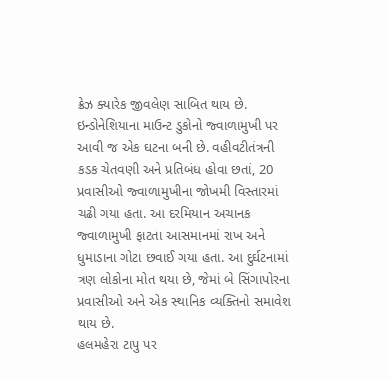ક્રેઝ ક્યારેક જીવલેણ સાબિત થાય છે. ઇન્ડોનેશિયાના માઉન્ટ ડુકોનો જ્વાળામુખી પર આવી જ એક ઘટના બની છે. વહીવટીતંત્રની કડક ચેતવણી અને પ્રતિબંધ હોવા છતાં, 20 પ્રવાસીઓ જ્વાળામુખીના જોખમી વિસ્તારમાં ચઢી ગયા હતા. આ દરમિયાન અચાનક જ્વાળામુખી ફાટતા આસમાનમાં રાખ અને ધુમાડાના ગોટા છવાઈ ગયા હતા. આ દુર્ઘટનામાં ત્રણ લોકોના મોત થયા છે, જેમાં બે સિંગાપોરના પ્રવાસીઓ અને એક સ્થાનિક વ્યક્તિનો સમાવેશ થાય છે.
હલમહેરા ટાપુ પર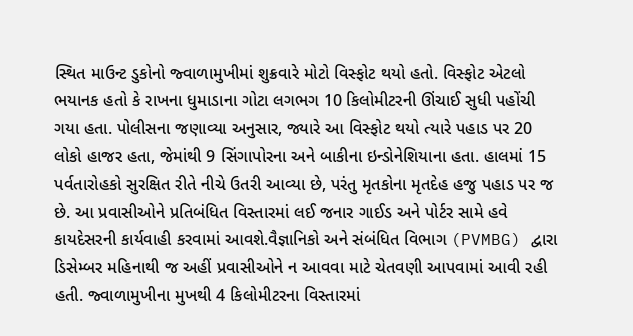સ્થિત માઉન્ટ ડુકોનો જ્વાળામુખીમાં શુક્રવારે મોટો વિસ્ફોટ થયો હતો. વિસ્ફોટ એટલો ભયાનક હતો કે રાખના ધુમાડાના ગોટા લગભગ 10 કિલોમીટરની ઊંચાઈ સુધી પહોંચી ગયા હતા. પોલીસના જણાવ્યા અનુસાર, જ્યારે આ વિસ્ફોટ થયો ત્યારે પહાડ પર 20 લોકો હાજર હતા, જેમાંથી 9 સિંગાપોરના અને બાકીના ઇન્ડોનેશિયાના હતા. હાલમાં 15 પર્વતારોહકો સુરક્ષિત રીતે નીચે ઉતરી આવ્યા છે, પરંતુ મૃતકોના મૃતદેહ હજુ પહાડ પર જ છે. આ પ્રવાસીઓને પ્રતિબંધિત વિસ્તારમાં લઈ જનાર ગાઈડ અને પોર્ટર સામે હવે કાયદેસરની કાર્યવાહી કરવામાં આવશે.વૈજ્ઞાનિકો અને સંબંધિત વિભાગ (PVMBG) દ્વારા ડિસેમ્બર મહિનાથી જ અહીં પ્રવાસીઓને ન આવવા માટે ચેતવણી આપવામાં આવી રહી હતી. જ્વાળામુખીના મુખથી 4 કિલોમીટરના વિસ્તારમાં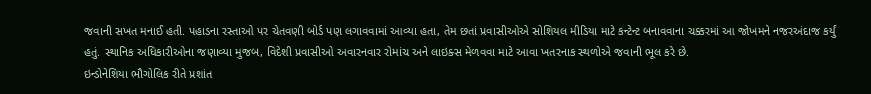જવાની સખત મનાઈ હતી. પહાડના રસ્તાઓ પર ચેતવણી બોર્ડ પણ લગાવવામાં આવ્યા હતા, તેમ છતાં પ્રવાસીઓએ સોશિયલ મીડિયા માટે કન્ટેન્ટ બનાવવાના ચક્કરમાં આ જોખમને નજરઅંદાજ કર્યું હતું. સ્થાનિક અધિકારીઓના જણાવ્યા મુજબ, વિદેશી પ્રવાસીઓ અવારનવાર રોમાંચ અને લાઇક્સ મેળવવા માટે આવા ખતરનાક સ્થળોએ જવાની ભૂલ કરે છે.
ઇન્ડોનેશિયા ભૌગોલિક રીતે પ્રશાંત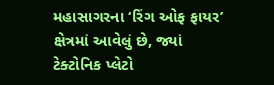મહાસાગરના ‘રિંગ ઓફ ફાયર’ ક્ષેત્રમાં આવેલું છે, જ્યાં ટેક્ટોનિક પ્લેટો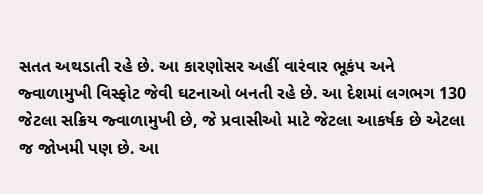સતત અથડાતી રહે છે. આ કારણોસર અહીં વારંવાર ભૂકંપ અને જ્વાળામુખી વિસ્ફોટ જેવી ઘટનાઓ બનતી રહે છે. આ દેશમાં લગભગ 130 જેટલા સક્રિય જ્વાળામુખી છે, જે પ્રવાસીઓ માટે જેટલા આકર્ષક છે એટલા જ જોખમી પણ છે. આ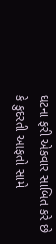ઘટના ફરી એકવાર સાબિત કરે છે કે કુદરતી આફતો સામે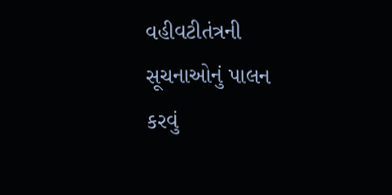વહીવટીતંત્રની સૂચનાઓનું પાલન કરવું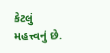કેટલું મહત્ત્વનું છે.